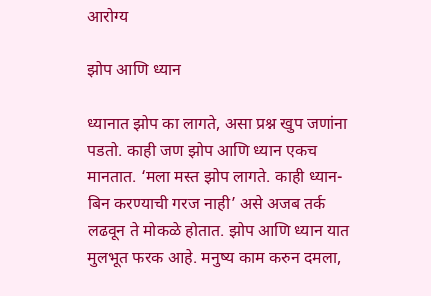आरोग्य

झोप आणि ध्यान

ध्यानात झोप का लागते, असा प्रश्न खुप जणांना पडतो. काही जण झोप आणि ध्यान एकच मानतात. ‘मला मस्त झोप लागते. काही ध्यान-बिन करण्याची गरज नाही’ असे अजब तर्क लढवून ते मोकळे होतात. झोप आणि ध्यान यात मुलभूत फरक आहे. मनुष्य काम करुन दमला,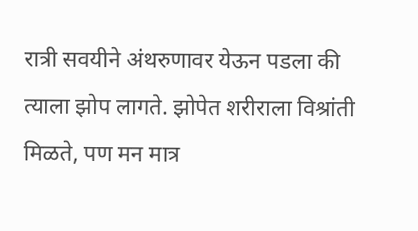रात्री सवयीने अंथरुणावर येऊन पडला की त्याला झोप लागते. झोपेत शरीराला विश्रांती मिळते, पण मन मात्र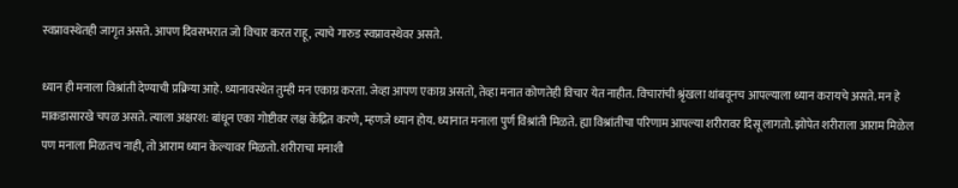स्वप्नावस्थेतही जागृत असते. आपण दिवसभरात जो विचार करत राहू, त्याचे गारुड स्वप्नावस्थेवर असते.

ध्यान ही मनाला विश्रांती देण्याची प्रक्रिया आहे. ध्यानावस्थेत तुम्ही मन एकाग्र करता. जेव्हा आपण एकाग्र असतो, तेव्हा मनात कोणतेही विचार येत नाहीत. विचारांची श्रृंखला थांबवूनच आपल्याला ध्यान करायचे असते. मन हे माकडासारखे चपळ असते. त्याला अक्षरश: बांधून एका गोष्टीवर लक्ष केंद्रित करणे, म्हणजे ध्यान होय. ध्यानात मनाला पुर्ण विश्रांती मिळते. ह्या विश्रांतीचा परिणाम आपल्या शरीरावर दिसू लागतो. झोपेत शरीराला आराम मिळेल पण मनाला मिळतच नाही, तो आराम ध्यान केल्यावर मिळतो. शरीराचा मनाशी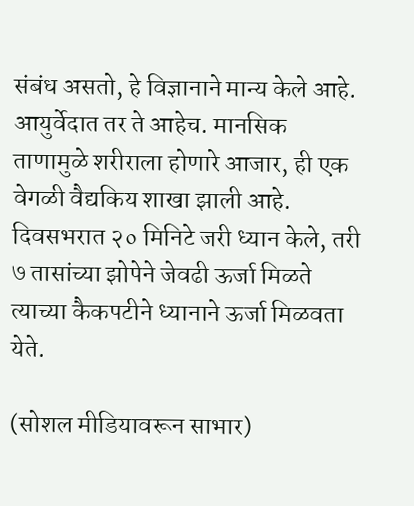संबंध असतो, हे विज्ञानाने मान्य केले आहे. आयुर्वेदात तर ते आहेच. मानसिक ताणामुळे शरीराला होणारे आजार, ही एक वेगळी वैद्यकिय शाखा झाली आहे. दिवसभरात २० मिनिटे जरी ध्यान केले, तरी ७ तासांच्या झोपेने जेवढी ऊर्जा मिळते त्याच्या कैकपटीने ध्यानाने ऊर्जा मिळवता येते.

(सोशल मीडियावरून साभार)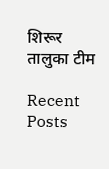शिरूर तालुका टीम

Recent Posts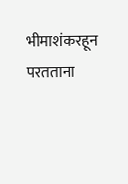भीमाशंकरहून परतताना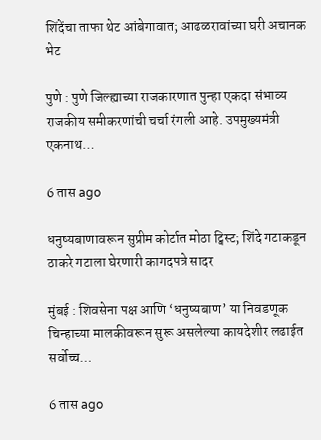शिंदेंचा ताफा थेट आंबेगावात; आढळरावांच्या घरी अचानक भेट

पुणे : पुणे जिल्ह्याच्या राजकारणात पुन्हा एकदा संभाव्य राजकीय समीकरणांची चर्चा रंगली आहे. उपमुख्यमंत्री एकनाथ…

6 तास ago

धनुष्यबाणावरून सुप्रीम कोर्टात मोठा ट्विस्ट; शिंदे गटाकडून ठाकरे गटाला घेरणारी कागदपत्रे सादर

मुंबई : शिवसेना पक्ष आणि ‘धनुष्यबाण’ या निवडणूक चिन्हाच्या मालकीवरून सुरू असलेल्या कायदेशीर लढाईत सर्वोच्च…

6 तास ago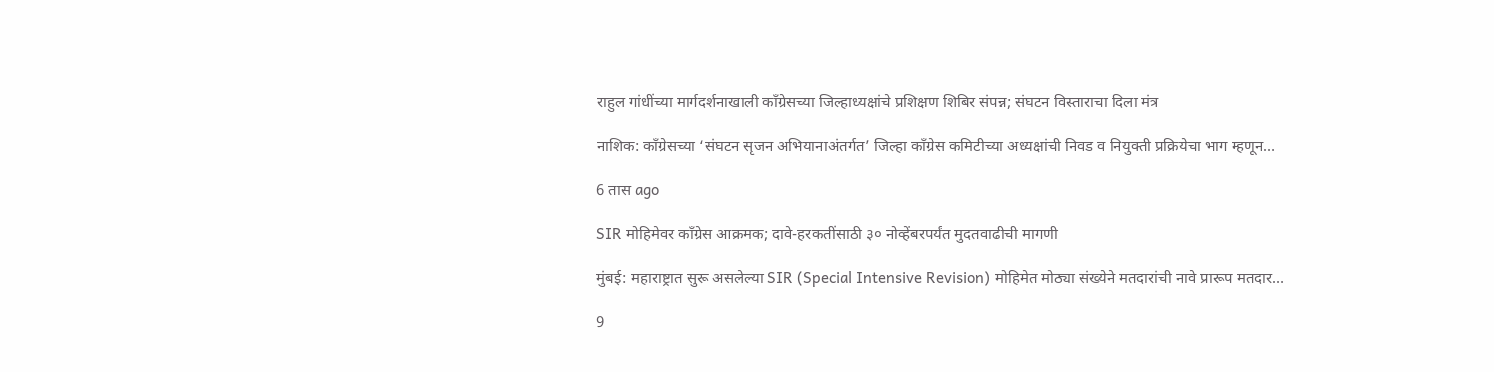राहुल गांधींच्या मार्गदर्शनाखाली काँग्रेसच्या जिल्हाध्यक्षांचे प्रशिक्षण शिबिर संपन्न; संघटन विस्ताराचा दिला मंत्र

नाशिक: काँग्रेसच्या ‘संघटन सृजन अभियानाअंतर्गत’ जिल्हा काँग्रेस कमिटीच्या अध्यक्षांची निवड व नियुक्ती प्रक्रियेचा भाग म्हणून…

6 तास ago

SIR मोहिमेवर काँग्रेस आक्रमक; दावे-हरकतींसाठी ३० नोव्हेंबरपर्यंत मुदतवाढीची मागणी

मुंबई: महाराष्ट्रात सुरू असलेल्या SIR (Special Intensive Revision) मोहिमेत मोठ्या संख्येने मतदारांची नावे प्रारूप मतदार…

9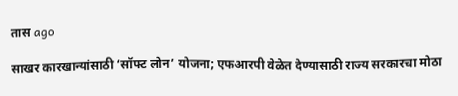तास ago

साखर कारखान्यांसाठी ‘सॉफ्ट लोन’ योजना; एफआरपी वेळेत देण्यासाठी राज्य सरकारचा मोठा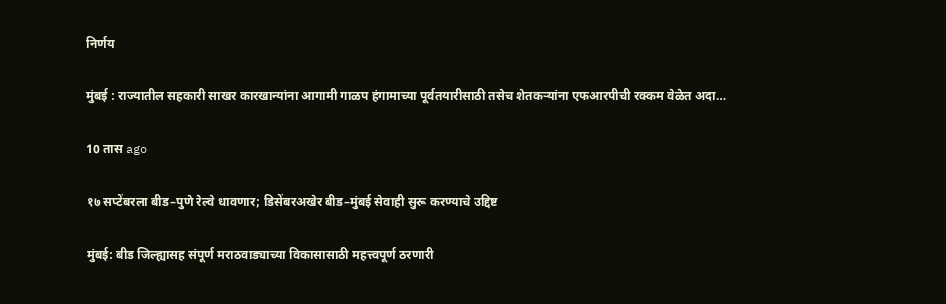निर्णय

मुंबई : राज्यातील सहकारी साखर कारखान्यांना आगामी गाळप हंगामाच्या पूर्वतयारीसाठी तसेच शेतकऱ्यांना एफआरपीची रक्कम वेळेत अदा…

10 तास ago

१७ सप्टेंबरला बीड–पुणे रेल्वे धावणार; डिसेंबरअखेर बीड–मुंबई सेवाही सुरू करण्याचे उद्दिष्ट

मुंबई: बीड जिल्ह्यासह संपूर्ण मराठवाड्याच्या विकासासाठी महत्त्वपूर्ण ठरणारी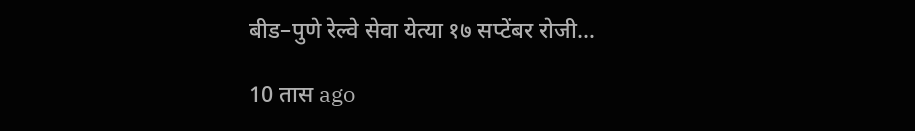बीड–पुणे रेल्वे सेवा येत्या १७ सप्टेंबर रोजी…

10 तास ago